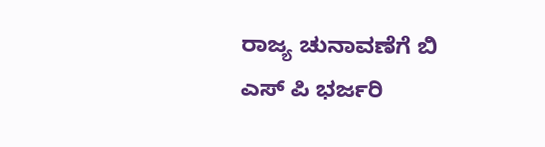ರಾಜ್ಯ ಚುನಾವಣೆಗೆ ಬಿ ಎಸ್ ಪಿ ಭರ್ಜರಿ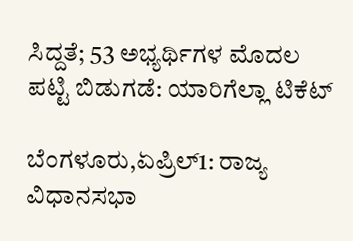ಸಿದ್ದತೆ; 53 ಅಭ್ಯರ್ಥಿಗಳ ಮೊದಲ ಪಟ್ಟಿ ಬಿಡುಗಡೆ: ಯಾರಿಗೆಲ್ಲಾ ಟಿಕೆಟ್‌

ಬೆಂಗಳೂರು,ಏಪ್ರಿಲ್1: ರಾಜ್ಯ ವಿಧಾನಸಭಾ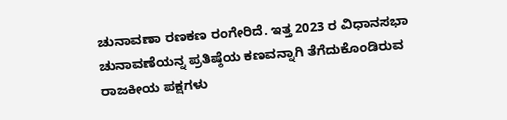ಚುನಾವಣಾ ರಣಕಣ ರಂಗೇರಿದೆ. ಇತ್ತ 2023 ರ ವಿಧಾನಸಭಾ ಚುನಾವಣೆಯನ್ನ ಪ್ರತಿಷ್ಠೆಯ ಕಣವನ್ನಾಗಿ ತೆಗೆದುಕೊಂಡಿರುವ ರಾಜಕೀಯ ಪಕ್ಷಗಳು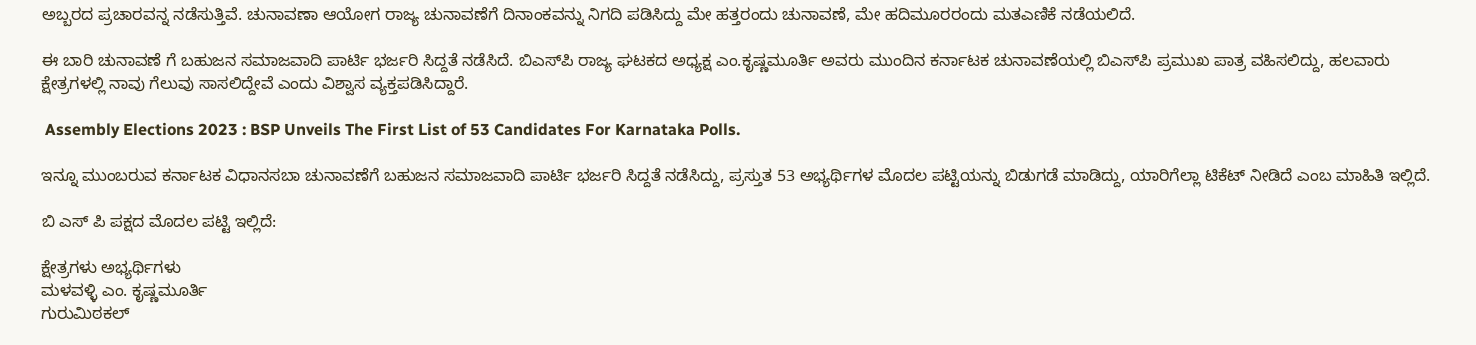ಅಬ್ಬರದ ಪ್ರಚಾರವನ್ನ ನಡೆಸುತ್ತಿವೆ. ಚುನಾವಣಾ ಆಯೋಗ ರಾಜ್ಯ ಚುನಾವಣೆಗೆ ದಿನಾಂಕವನ್ನು ನಿಗದಿ ಪಡಿಸಿದ್ದು ಮೇ ಹತ್ತರಂದು ಚುನಾವಣೆ, ಮೇ ಹದಿಮೂರರಂದು ಮತಎಣಿಕೆ ನಡೆಯಲಿದೆ.

ಈ ಬಾರಿ ಚುನಾವಣೆ ಗೆ ಬಹುಜನ ಸಮಾಜವಾದಿ ಪಾರ್ಟಿ ಭರ್ಜರಿ ಸಿದ್ದತೆ ನಡೆಸಿದೆ. ಬಿಎಸ್‍ಪಿ ರಾಜ್ಯ ಘಟಕದ ಅಧ್ಯಕ್ಷ ಎಂ.ಕೃಷ್ಣಮೂರ್ತಿ ಅವರು ಮುಂದಿನ ಕರ್ನಾಟಕ ಚುನಾವಣೆಯಲ್ಲಿ ಬಿಎಸ್‍ಪಿ ಪ್ರಮುಖ ಪಾತ್ರ ವಹಿಸಲಿದ್ದು, ಹಲವಾರು ಕ್ಷೇತ್ರಗಳಲ್ಲಿ ನಾವು ಗೆಲುವು ಸಾಸಲಿದ್ದೇವೆ ಎಂದು ವಿಶ್ವಾಸ ವ್ಯಕ್ತಪಡಿಸಿದ್ದಾರೆ.

 Assembly Elections 2023 : BSP Unveils The First List of 53 Candidates For Karnataka Polls.

ಇನ್ನೂ ಮುಂಬರುವ ಕರ್ನಾಟಕ ವಿಧಾನಸಬಾ ಚುನಾವಣೆಗೆ ಬಹುಜನ ಸಮಾಜವಾದಿ ಪಾರ್ಟಿ ಭರ್ಜರಿ ಸಿದ್ದತೆ ನಡೆಸಿದ್ದು, ಪ್ರಸ್ತುತ 53 ಅಭ್ಯರ್ಥಿಗಳ ಮೊದಲ ಪಟ್ಟಿಯನ್ನು ಬಿಡುಗಡೆ ಮಾಡಿದ್ದು, ಯಾರಿಗೆಲ್ಲಾ ಟಿಕೆಟ್‌ ನೀಡಿದೆ ಎಂಬ ಮಾಹಿತಿ ಇಲ್ಲಿದೆ.

ಬಿ ಎಸ್‌ ಪಿ ಪಕ್ಷದ ಮೊದಲ ಪಟ್ಟಿ ಇಲ್ಲಿದೆ:

ಕ್ಷೇತ್ರಗಳು ಅಭ್ಯರ್ಥಿಗಳು
ಮಳವಳ್ಳಿ ಎಂ. ಕೃಷ್ಣಮೂರ್ತಿ
ಗುರುಮಿಠಕಲ್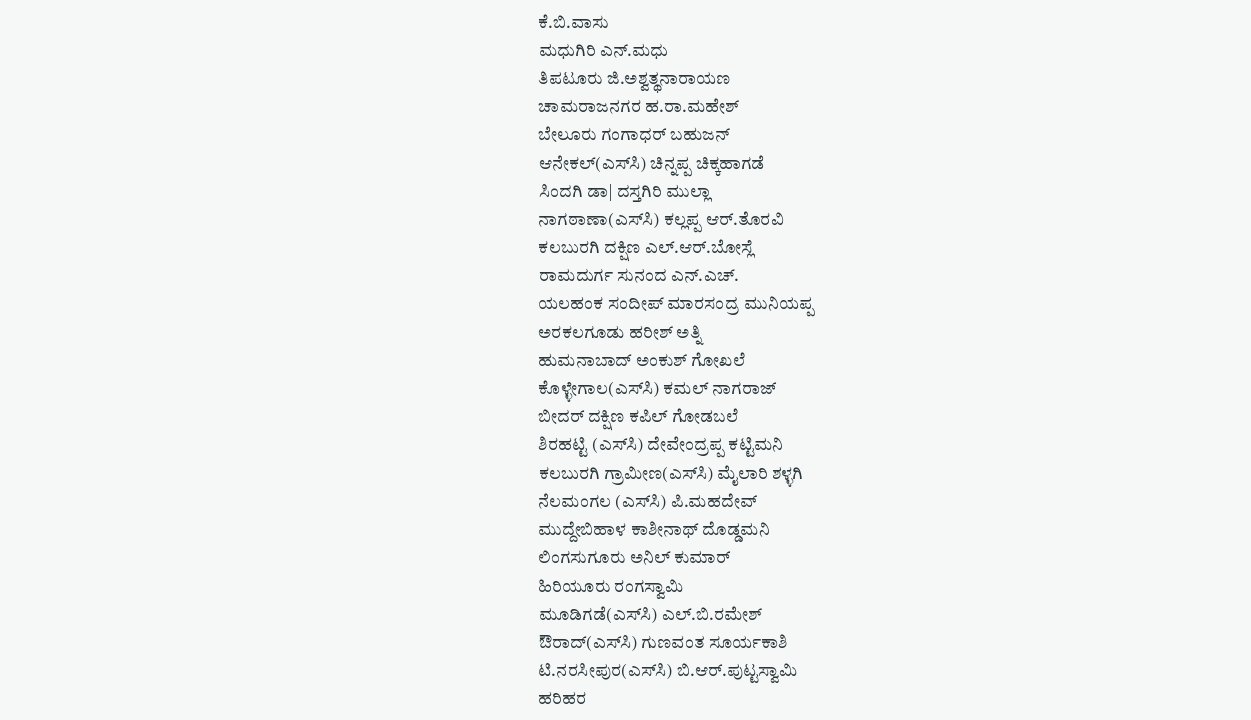ಕೆ.ಬಿ.ವಾಸು
ಮಧುಗಿರಿ ಎನ್‌.ಮಧು
ತಿಪಟೂರು ಜಿ.ಅಶ್ವತ್ಥನಾರಾಯಣ
ಚಾಮರಾಜನಗರ ಹ.ರಾ.ಮಹೇಶ್‌
ಬೇಲೂರು ಗಂಗಾಧರ್‌ ಬಹುಜನ್‌
ಆನೇಕಲ್(ಎಸ್‌ಸಿ) ಚಿನ್ನಪ್ಪ ಚಿಕ್ಕಹಾಗಡೆ
ಸಿಂದಗಿ ಡಾ| ದಸ್ತಗಿರಿ ಮುಲ್ಲಾ
ನಾಗಠಾಣಾ(ಎಸ್‌ಸಿ) ಕಲ್ಲಪ್ಪ ಆರ್‌.ತೊರವಿ
ಕಲಬುರಗಿ ದಕ್ಷಿಣ ಎಲ್‌.ಆರ್‌.ಬೋಸ್ಲೆ
ರಾಮದುರ್ಗ ಸುನಂದ ಎನ್‌.ಎಚ್‌.
ಯಲಹಂಕ ಸಂದೀಪ್‌ ಮಾರಸಂದ್ರ ಮುನಿಯಪ್ಪ
ಅರಕಲಗೂಡು ಹರೀಶ್‌ ಅತ್ನಿ
ಹುಮನಾಬಾದ್ ಅಂಕುಶ್‌ ಗೋಖಲೆ
ಕೊಳ್ಳೇಗಾಲ(ಎಸ್‌ಸಿ) ಕಮಲ್‌ ನಾಗರಾಜ್‌
ಬೀದರ್‌ ದಕ್ಷಿಣ ಕಪಿಲ್‌ ಗೋಡಬಲೆ
ಶಿರಹಟ್ಟಿ (ಎಸ್‌ಸಿ) ದೇವೇಂದ್ರಪ್ಪ ಕಟ್ಟಿಮನಿ
ಕಲಬುರಗಿ ಗ್ರಾಮೀಣ(ಎಸ್‌ಸಿ) ಮೈಲಾರಿ ಶಳ್ಳಗಿ
ನೆಲಮಂಗಲ (ಎಸ್‌ಸಿ) ಪಿ.ಮಹದೇವ್‌
ಮುದ್ದೇಬಿಹಾಳ ಕಾಶೀನಾಥ್‌ ದೊಡ್ಡಮನಿ
ಲಿಂಗಸುಗೂರು ಅನಿಲ್‌ ಕುಮಾರ್‌
ಹಿರಿಯೂರು ರಂಗಸ್ವಾಮಿ
ಮೂಡಿಗಡೆ(ಎಸ್‌ಸಿ) ಎಲ್‌.ಬಿ.ರಮೇಶ್‌
ಔರಾದ್‌(ಎಸ್‌ಸಿ) ಗುಣವಂತ ಸೂರ್ಯಕಾಶಿ
ಟಿ.ನರಸೀಪುರ(ಎಸ್‌ಸಿ) ಬಿ.ಆರ್‌.ಪುಟ್ಟಸ್ವಾಮಿ
ಹರಿಹರ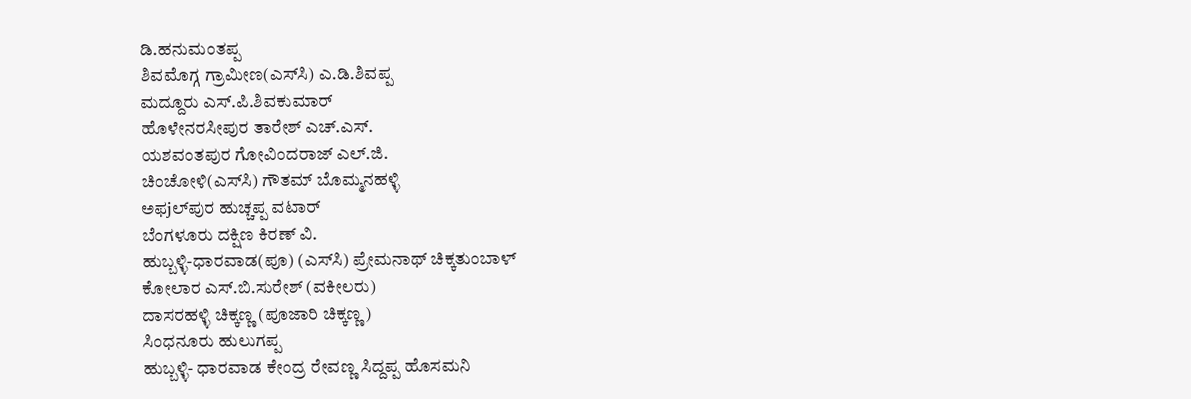ಡಿ.ಹನುಮಂತಪ್ಪ
ಶಿವಮೊಗ್ಗ ಗ್ರಾಮೀಣ(ಎಸ್‌ಸಿ) ಎ.ಡಿ.ಶಿವಪ್ಪ
ಮದ್ದೂರು ಎಸ್‌.ಪಿ.ಶಿವಕುಮಾರ್‌
ಹೊಳೇನರಸೀಪುರ ತಾರೇಶ್‌ ಎಚ್‌.ಎಸ್‌.
ಯಶವಂತಪುರ ಗೋವಿಂದರಾಜ್‌ ಎಲ್‌.ಜಿ.
ಚಿಂಚೋಳಿ(ಎಸ್‌ಸಿ) ಗೌತಮ್‌ ಬೊಮ್ಮನಹಳ್ಳಿ
ಅಫ‌jಲ್‌ಪುರ ಹುಚ್ಚಪ್ಪ ವಟಾರ್‌
ಬೆಂಗಳೂರು ದಕ್ಷಿಣ ಕಿರಣ್‌ ವಿ.
ಹುಬ್ಬಳ್ಳಿ-ಧಾರವಾಡ(ಪೂ) (ಎಸ್‌ಸಿ) ಪ್ರೇಮನಾಥ್‌ ಚಿಕ್ಕತುಂಬಾಳ್‌
ಕೋಲಾರ ಎಸ್‌.ಬಿ.ಸುರೇಶ್‌ (ವಕೀಲರು)
ದಾಸರಹಳ್ಳಿ ಚಿಕ್ಕಣ್ಣ (ಪೂಜಾರಿ ಚಿಕ್ಕಣ್ಣ)
ಸಿಂಧನೂರು ಹುಲುಗಪ್ಪ
ಹುಬ್ಬಳ್ಳಿ- ಧಾರವಾಡ ಕೇಂದ್ರ ರೇವಣ್ಣ ಸಿದ್ದಪ್ಪ ಹೊಸಮನಿ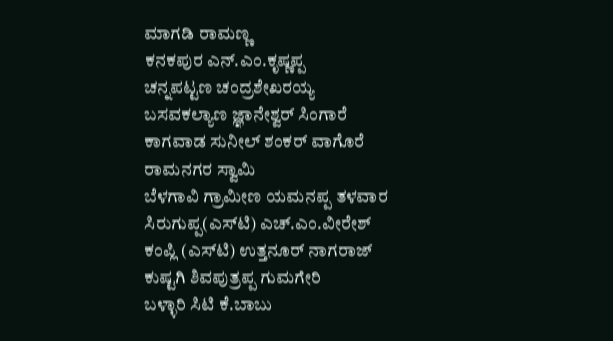ಮಾಗಡಿ ರಾಮಣ್ಣ
ಕನಕಪುರ ಎನ್‌.ಎಂ.ಕೃಷ್ಣಪ್ಪ
ಚನ್ನಪಟ್ಟಣ ಚಂದ್ರಶೇಖರಯ್ಯ
ಬಸವಕಲ್ಯಾಣ ಜ್ಞಾನೇಶ್ವರ್‌ ಸಿಂಗಾರೆ
ಕಾಗವಾಡ ಸುನೀಲ್‌ ಶಂಕರ್‌ ವಾಗೊರೆ
ರಾಮನಗರ ಸ್ವಾಮಿ
ಬೆಳಗಾವಿ ಗ್ರಾಮೀಣ ಯಮನಪ್ಪ ತಳವಾರ
ಸಿರುಗುಪ್ಪ(ಎಸ್‌ಟಿ) ಎಚ್‌.ಎಂ.ವೀರೇಶ್‌
ಕಂಪ್ಲಿ (ಎಸ್‌ಟಿ) ಉತ್ತನೂರ್‌ ನಾಗರಾಜ್‌
ಕುಷ್ಟಗಿ ಶಿವಪುತ್ರಪ್ಪ ಗುಮಗೇರಿ
ಬಳ್ಳಾರಿ ಸಿಟಿ ಕೆ.ಬಾಬು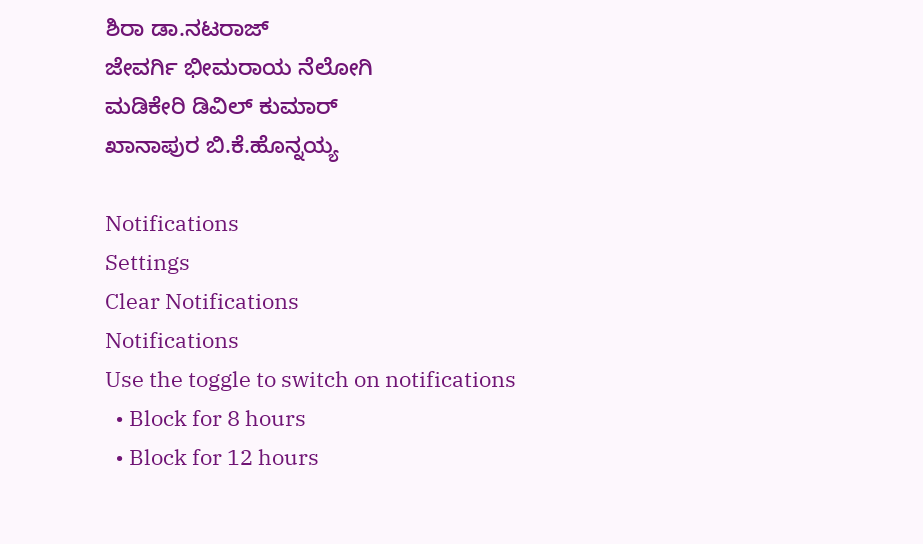ಶಿರಾ ಡಾ.ನಟರಾಜ್‌
ಜೇವರ್ಗಿ ಭೀಮರಾಯ ನೆಲೋಗಿ
ಮಡಿಕೇರಿ ಡಿವಿಲ್‌ ಕುಮಾರ್‌
ಖಾನಾಪುರ ಬಿ.ಕೆ.ಹೊನ್ನಯ್ಯ

Notifications
Settings
Clear Notifications
Notifications
Use the toggle to switch on notifications
  • Block for 8 hours
  • Block for 12 hours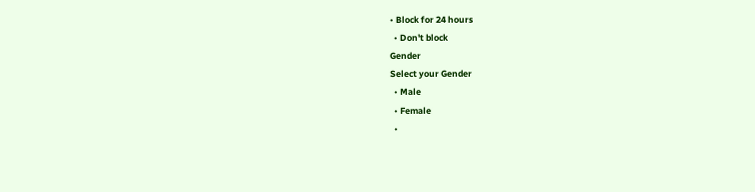• Block for 24 hours
  • Don't block
Gender
Select your Gender
  • Male
  • Female
  •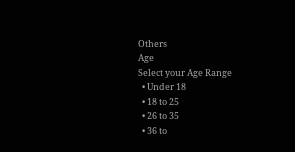Others
Age
Select your Age Range
  • Under 18
  • 18 to 25
  • 26 to 35
  • 36 to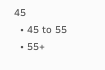45
  • 45 to 55
  • 55+